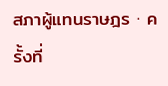สภาผู้แทนราษฎร · ครั้งที่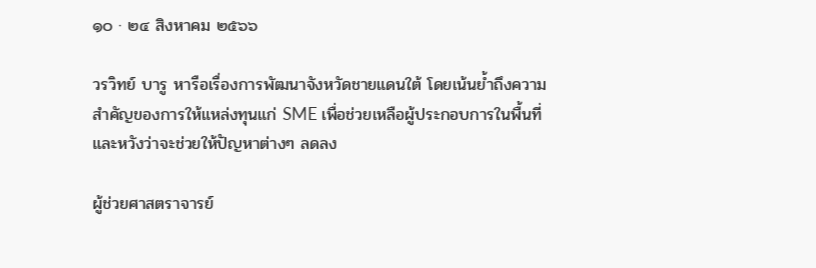๑๐ · ๒๔ สิงหาคม ๒๕๖๖

วรวิทย์ บารู หารือเรื่องการพัฒนาจังหวัดชายแดนใต้ โดยเน้นย้ำถึงความสำคัญของการให้แหล่งทุนแก่ SME เพื่อช่วยเหลือผู้ประกอบการในพื้นที่ และหวังว่าจะช่วยให้ปัญหาต่างๆ ลดลง

ผู้ช่วยศาสตราจารย์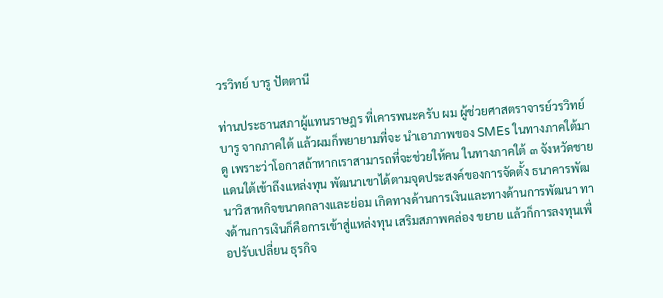วรวิทย์ บารู ปัตตานี

ท่านประธานสภาผู้แทนราษฎร ที่เคารพนะครับ ผม ผู้ช่วยศาสตราจารย์วรวิทย์ บารู จากภาคใต้ แล้วผมก็พยายามที่จะ นำเอาภาพของ SMEs ในทางภาคใต้มาดู เพราะว่าโอกาสถ้าหากเราสามารถที่จะช่วยให้คน ในทางภาคใต้ ๓ จังหวัดชายแดนใต้เข้าถึงแหล่งทุน พัฒนาเขาได้ตามจุดประสงค์ของการจัดตั้ง ธนาคารพัฒนาวิสาหกิจขนาดกลางและย่อม เกิดทางด้านการเงินและทางด้านการพัฒนา ทางด้านการเงินก็คือการเข้าสู่แหล่งทุน เสริมสภาพคล่อง ขยาย แล้วก็การลงทุนเพื่อปรับเปลี่ยน ธุรกิจ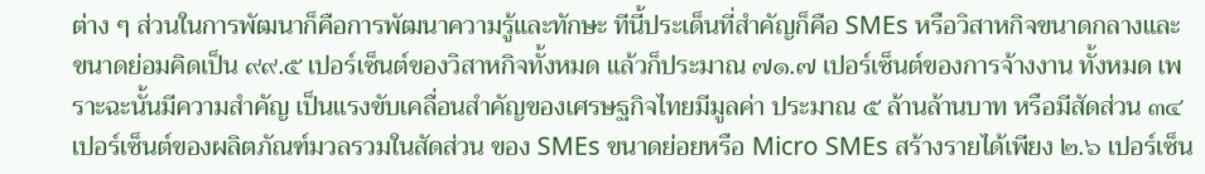ต่าง ๆ ส่วนในการพัฒนาก็คือการพัฒนาความรู้และทักษะ ทีนี้ประเด็นที่สำคัญก็คือ SMEs หรือวิสาหกิจขนาดกลางและขนาดย่อมคิดเป็น ๙๙.๕ เปอร์เซ็นต์ของวิสาหกิจทั้งหมด แล้วก็ประมาณ ๗๑.๗ เปอร์เซ็นต์ของการจ้างงาน ทั้งหมด เพราะฉะนั้นมีความสำคัญ เป็นแรงขับเคลื่อนสำคัญของเศรษฐกิจไทยมีมูลค่า ประมาณ ๕ ล้านล้านบาท หรือมีสัดส่วน ๓๔ เปอร์เซ็นต์ของผลิตภัณฑ์มวลรวมในสัดส่วน ของ SMEs ขนาดย่อยหรือ Micro SMEs สร้างรายได้เพียง ๒.๖ เปอร์เซ็น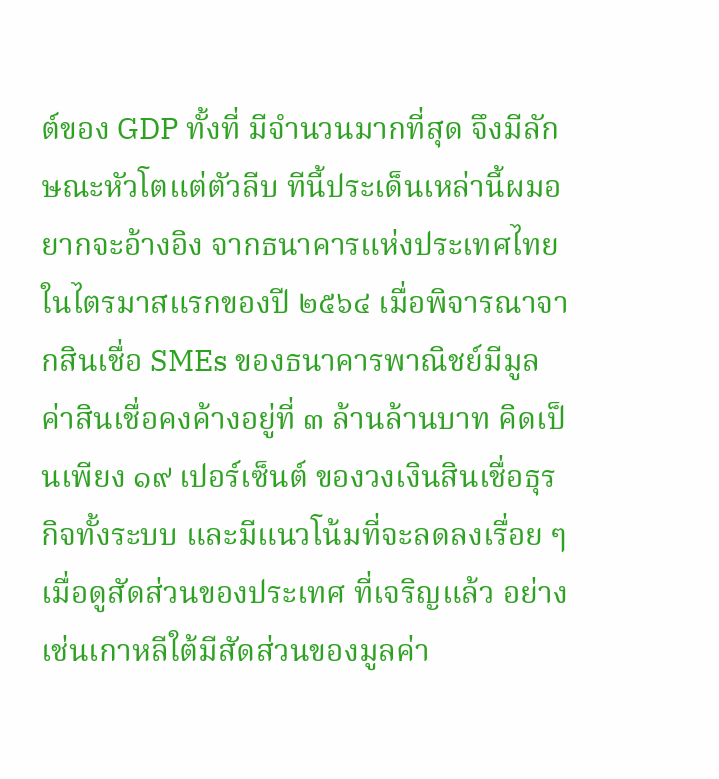ต์ของ GDP ทั้งที่ มีจำนวนมากที่สุด จึงมีลักษณะหัวโตแต่ตัวลีบ ทีนี้ประเด็นเหล่านี้ผมอยากจะอ้างอิง จากธนาคารแห่งประเทศไทยในไตรมาสแรกของปี ๒๕๖๔ เมื่อพิจารณาจากสินเชื่อ SMEs ของธนาคารพาณิชย์มีมูลค่าสินเชื่อคงค้างอยู่ที่ ๓ ล้านล้านบาท คิดเป็นเพียง ๑๙ เปอร์เซ็นต์ ของวงเงินสินเชื่อธุรกิจทั้งระบบ และมีแนวโน้มที่จะลดลงเรื่อย ๆ เมื่อดูสัดส่วนของประเทศ ที่เจริญแล้ว อย่างเช่นเกาหลีใต้มีสัดส่วนของมูลค่า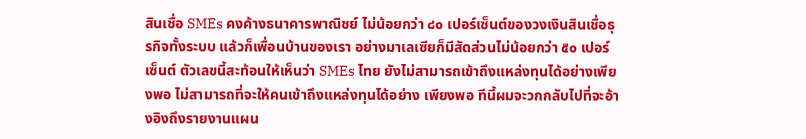สินเชื่อ SMEs คงค้างธนาคารพาณิชย์ ไม่น้อยกว่า ๘๐ เปอร์เซ็นต์ของวงเงินสินเชื่อธุรกิจทั้งระบบ แล้วก็เพื่อนบ้านของเรา อย่างมาเลเซียก็มีสัดส่วนไม่น้อยกว่า ๕๐ เปอร์เซ็นต์ ตัวเลขนี้สะท้อนให้เห็นว่า SMEs ไทย ยังไม่สามารถเข้าถึงแหล่งทุนได้อย่างเพียงพอ ไม่สามารถที่จะให้คนเข้าถึงแหล่งทุนได้อย่าง เพียงพอ ทีนี้ผมจะวกกลับไปที่จะอ้างอิงถึงรายงานแผน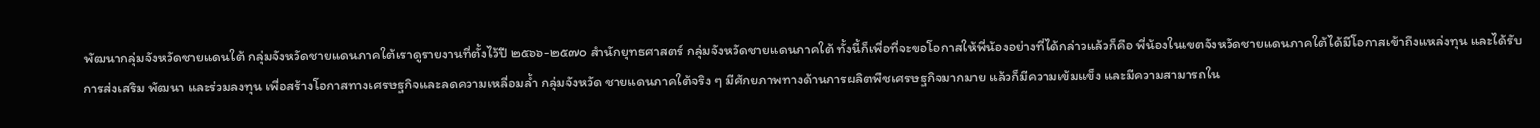พัฒนากลุ่มจังหวัดชายแดนใต้ กลุ่มจังหวัดชายแดนภาคใต้เราดูรายงานที่ตั้งไว้ปี ๒๕๖๖-๒๕๗๐ สำนักยุทธศาสตร์ กลุ่มจังหวัดชายแดนภาคใต้ ทั้งนี้ก็เพื่อที่จะขอโอกาสให้พี่น้องอย่างที่ได้กล่าวแล้วก็คือ พี่น้องในเขตจังหวัดชายแดนภาคใต้ได้มีโอกาสเข้าถึงแหล่งทุน และได้รับการส่งเสริม พัฒนา และร่วมลงทุน เพื่อสร้างโอกาสทางเศรษฐกิจและลดความเหลื่อมล้ำ กลุ่มจังหวัด ชายแดนภาคใต้จริง ๆ มีศักยภาพทางด้านการผลิตพืชเศรษฐกิจมากมาย แล้วก็มีความเข้มแข็ง และมีความสามารถใน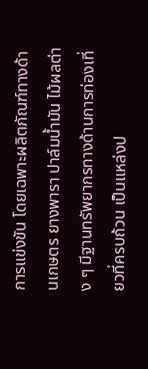การแข่งขัน โดยเฉพาะผลิตภัณฑ์ทางด้านเกษตร ยางพารา ปาล์มน้ำมัน ไม้ผลต่าง ๆ มีฐานทรัพยากรทางด้านการท่องเที่ยวที่ครบถ้วน เป็นแหล่งป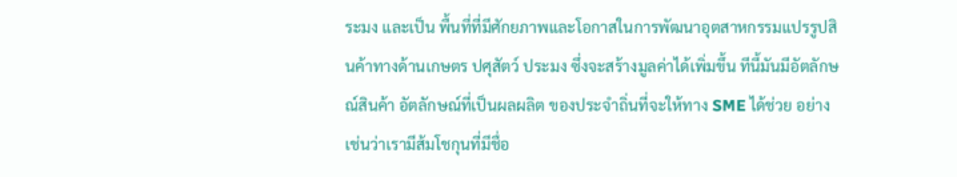ระมง และเป็น พื้นที่ที่มีศักยภาพและโอกาสในการพัฒนาอุตสาหกรรมแปรรูปสินค้าทางด้านเกษตร ปศุสัตว์ ประมง ซึ่งจะสร้างมูลค่าได้เพิ่มขึ้น ทีนี้มันมีอัตลักษณ์สินค้า อัตลักษณ์ที่เป็นผลผลิต ของประจำถิ่นที่จะให้ทาง SME ได้ช่วย อย่างเช่นว่าเรามีส้มโชกุนที่มีชื่อ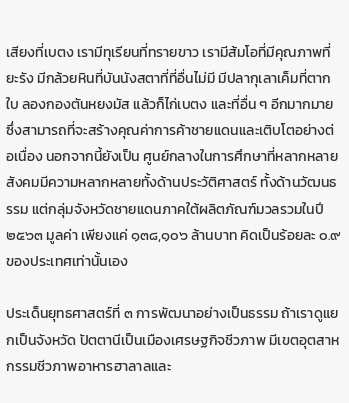เสียงที่เบตง เรามีทุเรียนที่ทรายขาว เรามีส้มโอที่มีคุณภาพที่ยะรัง มีกล้วยหินที่บันนังสตาที่ที่อื่นไม่มี มีปลากุเลาเค็มที่ตากใบ ลองกองตันหยงมัส แล้วก็ไก่เบตง และที่อื่น ๆ อีกมากมาย ซึ่งสามารถที่จะสร้างคุณค่าการค้าชายแดนและเติบโตอย่างต่อเนื่อง นอกจากนี้ยังเป็น ศูนย์กลางในการศึกษาที่หลากหลาย สังคมมีความหลากหลายทั้งด้านประวัติศาสตร์ ทั้งด้านวัฒนธรรม แต่กลุ่มจังหวัดชายแดนภาคใต้ผลิตภัณฑ์มวลรวมในปี ๒๕๖๓ มูลค่า เพียงแค่ ๑๓๘,๑๐๖ ล้านบาท คิดเป็นร้อยละ ๐.๙ ของประเทศเท่านั้นเอง

ประเด็นยุทธศาสตร์ที่ ๓ การพัฒนาอย่างเป็นธรรม ถ้าเราดูแยกเป็นจังหวัด ปัตตานีเป็นเมืองเศรษฐกิจชีวภาพ มีเขตอุตสาหกรรมชีวภาพอาหารฮาลาลและ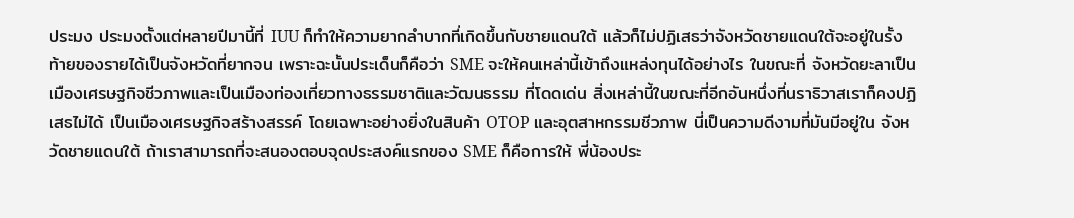ประมง ประมงตั้งแต่หลายปีมานี้ที่ IUU ก็ทำให้ความยากลำบากที่เกิดขึ้นกับชายแดนใต้ แล้วก็ไม่ปฏิเสธว่าจังหวัดชายแดนใต้จะอยู่ในรั้งท้ายของรายได้เป็นจังหวัดที่ยากจน เพราะฉะนั้นประเด็นก็คือว่า SME จะให้คนเหล่านี้เข้าถึงแหล่งทุนได้อย่างไร ในขณะที่ จังหวัดยะลาเป็นเมืองเศรษฐกิจชีวภาพและเป็นเมืองท่องเที่ยวทางธรรมชาติและวัฒนธรรม ที่โดดเด่น สิ่งเหล่านี้ในขณะที่อีกอันหนึ่งที่นราธิวาสเราก็คงปฏิเสธไม่ได้ เป็นเมืองเศรษฐกิจสร้างสรรค์ โดยเฉพาะอย่างยิ่งในสินค้า OTOP และอุตสาหกรรมชีวภาพ นี่เป็นความดีงามที่มันมีอยู่ใน จังหวัดชายแดนใต้ ถ้าเราสามารถที่จะสนองตอบจุดประสงค์แรกของ SME ก็คือการให้ พี่น้องประ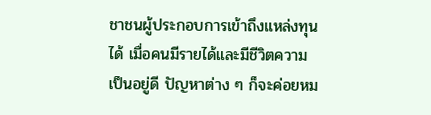ชาชนผู้ประกอบการเข้าถึงแหล่งทุนได้ เมื่อคนมีรายได้และมีชีวิตความเป็นอยู่ดี ปัญหาต่าง ๆ ก็จะค่อยหม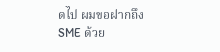ดไป ผมขอฝากถึง SME ด้วย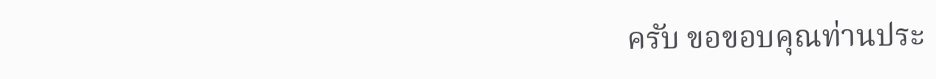ครับ ขอขอบคุณท่านประ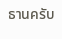ธานครับ